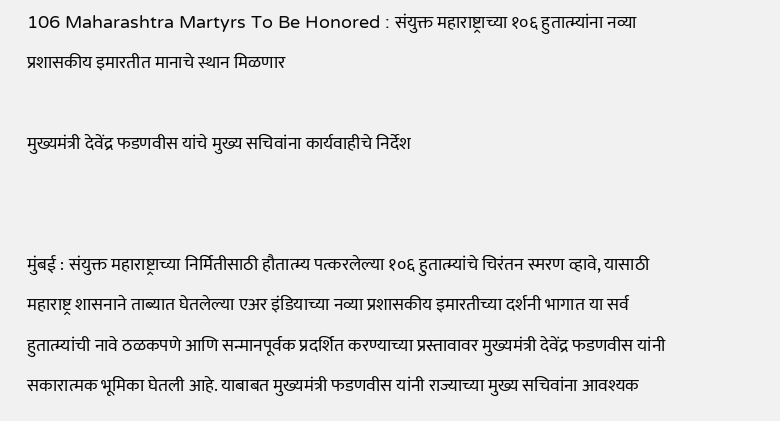106 Maharashtra Martyrs To Be Honored : संयुक्त महाराष्ट्राच्या १०६ हुतात्म्यांना नव्या प्रशासकीय इमारतीत मानाचे स्थान मिळणार

मुख्यमंत्री देवेंद्र फडणवीस यांचे मुख्य सचिवांना कार्यवाहीचे निर्देश


मुंबई : संयुक्त महाराष्ट्राच्या निर्मितीसाठी हौतात्म्य पत्करलेल्या १०६ हुतात्म्यांचे चिरंतन स्मरण व्हावे, यासाठी महाराष्ट्र शासनाने ताब्यात घेतलेल्या एअर इंडियाच्या नव्या प्रशासकीय इमारतीच्या दर्शनी भागात या सर्व हुतात्म्यांची नावे ठळकपणे आणि सन्मानपूर्वक प्रदर्शित करण्याच्या प्रस्तावावर मुख्यमंत्री देवेंद्र फडणवीस यांनी सकारात्मक भूमिका घेतली आहे. याबाबत मुख्यमंत्री फडणवीस यांनी राज्याच्या मुख्य सचिवांना आवश्यक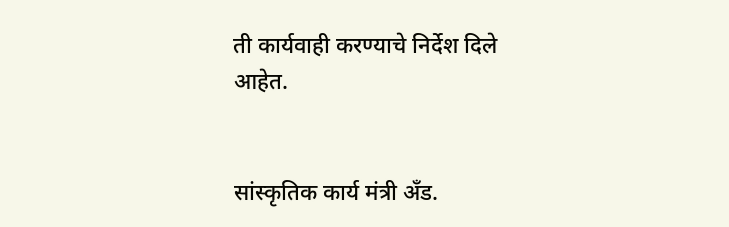ती कार्यवाही करण्याचे निर्देश दिले आहेत.


सांस्कृतिक कार्य मंत्री अँड.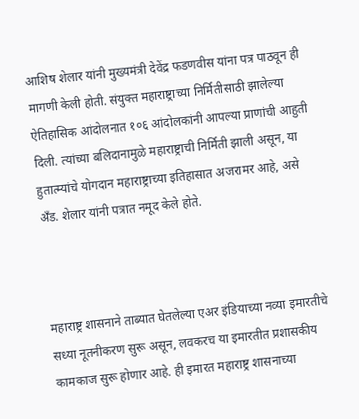आशिष शेलार यांनी मुख्यमंत्री देवेंद्र फडणवीस यांना पत्र पाठवून ही मागणी केली होती. संयुक्त महाराष्ट्राच्या निर्मितीसाठी झालेल्या ऐतिहासिक आंदोलनात १०६ आंदोलकांनी आपल्या प्राणांची आहुती दिली. त्यांच्या बलिदानामुळे महाराष्ट्राची निर्मिती झाली असून, या हुतात्म्यांचे योगदान महाराष्ट्राच्या इतिहासात अजरामर आहे, असे अँड. शेलार यांनी पत्रात नमूद केले होते.



महाराष्ट्र शासनाने ताब्यात घेतलेल्या एअर इंडियाच्या नव्या इमारतीचे सध्या नूतनीकरण सुरू असून, लवकरच या इमारतीत प्रशासकीय कामकाज सुरू होणार आहे. ही इमारत महाराष्ट्र शासनाच्या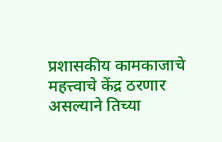प्रशासकीय कामकाजाचे महत्त्वाचे केंद्र ठरणार असल्याने तिच्या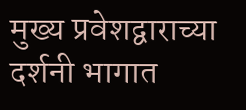मुख्य प्रवेशद्वाराच्या दर्शनी भागात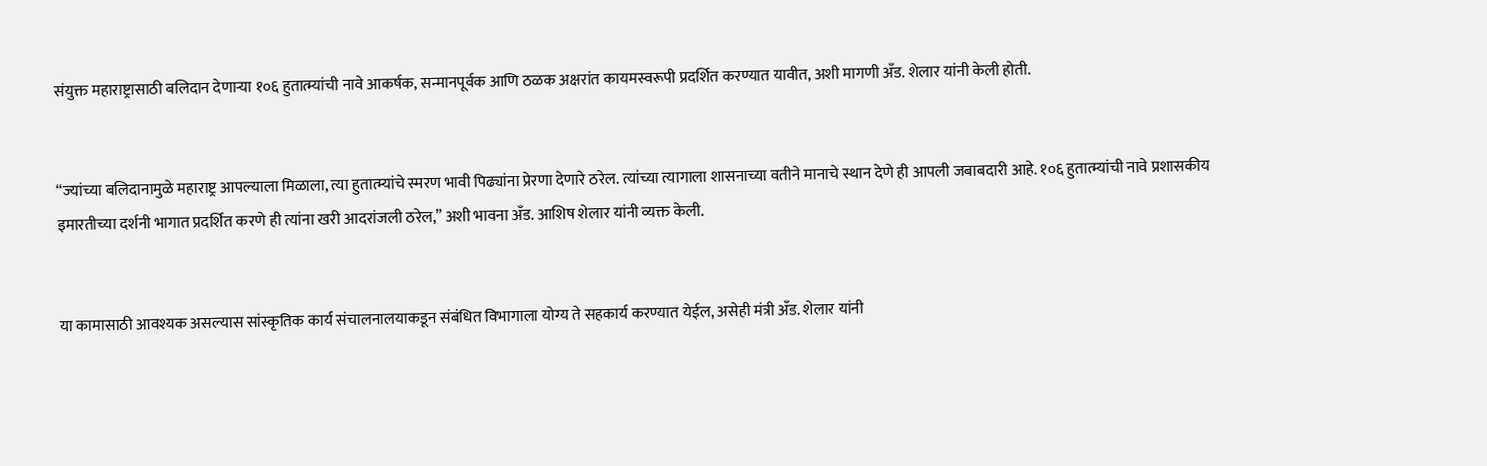संयुक्त महाराष्ट्रासाठी बलिदान देणाऱ्या १०६ हुतात्म्यांची नावे आकर्षक, सन्मानपूर्वक आणि ठळक अक्षरांत कायमस्वरूपी प्रदर्शित करण्यात यावीत, अशी मागणी अँड. शेलार यांनी केली होती.


“ज्यांच्या बलिदानामुळे महाराष्ट्र आपल्याला मिळाला, त्या हुतात्म्यांचे स्मरण भावी पिढ्यांना प्रेरणा देणारे ठरेल. त्यांच्या त्यागाला शासनाच्या वतीने मानाचे स्थान देणे ही आपली जबाबदारी आहे. १०६ हुतात्म्यांची नावे प्रशासकीय इमारतीच्या दर्शनी भागात प्रदर्शित करणे ही त्यांना खरी आदरांजली ठरेल,” अशी भावना अँड. आशिष शेलार यांनी व्यक्त केली.


या कामासाठी आवश्यक असल्यास सांस्कृतिक कार्य संचालनालयाकडून संबंधित विभागाला योग्य ते सहकार्य करण्यात येईल, असेही मंत्री अँड. शेलार यांनी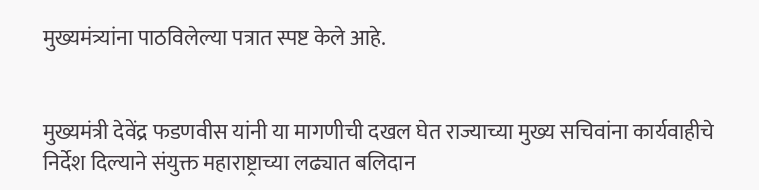मुख्यमंत्र्यांना पाठविलेल्या पत्रात स्पष्ट केले आहे.


मुख्यमंत्री देवेंद्र फडणवीस यांनी या मागणीची दखल घेत राज्याच्या मुख्य सचिवांना कार्यवाहीचे निर्देश दिल्याने संयुक्त महाराष्ट्राच्या लढ्यात बलिदान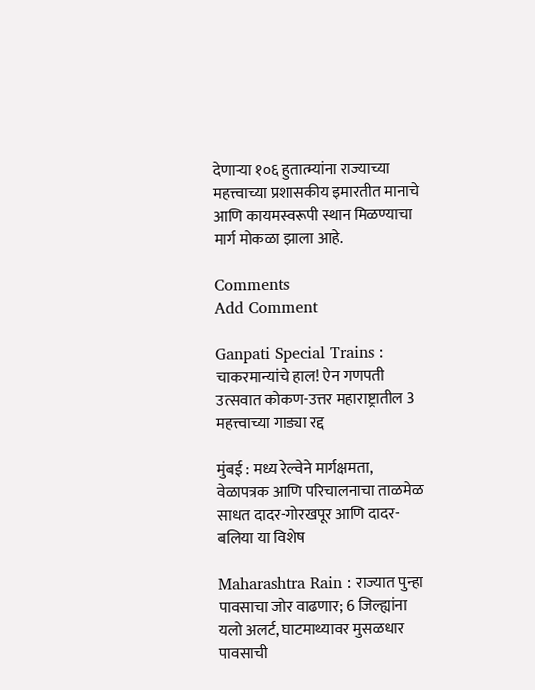देणाऱ्या १०६ हुतात्म्यांना राज्याच्या महत्त्वाच्या प्रशासकीय इमारतीत मानाचे आणि कायमस्वरूपी स्थान मिळण्याचा मार्ग मोकळा झाला आहे.

Comments
Add Comment

Ganpati Special Trains : चाकरमान्यांचे हाल! ऐन गणपती उत्सवात कोकण-उत्तर महाराष्ट्रातील 3 महत्त्वाच्या गाड्या रद्द

मुंबई : मध्य रेल्वेने मार्गक्षमता, वेळापत्रक आणि परिचालनाचा ताळमेळ साधत दादर-गोरखपूर आणि दादर-बलिया या विशेष

Maharashtra Rain : राज्यात पुन्हा पावसाचा जोर वाढणार; 6 जिल्ह्यांना यलो अलर्ट, घाटमाथ्यावर मुसळधार पावसाची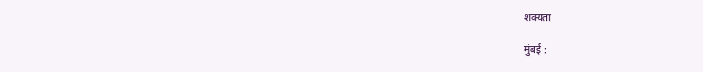शक्यता

मुंबई :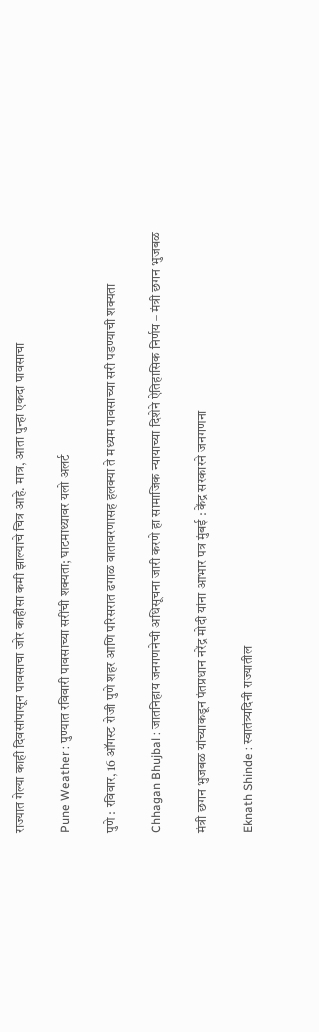राज्यात गेल्या काही दिवसांपासून पावसाचा जोर काहीसा कमी झाल्याचे चित्र आहे. मात्र, आता पुन्हा एकदा पावसाचा

Pune Weather : पुण्यात रविवारी पावसाच्या सरींची शक्यता; घाटमाथ्यावर यलो अलर्ट

पुणे : रविवार, 16 ऑगस्ट रोजी पुणे शहर आणि परिसरात ढगाळ वातावरणासह हलक्या ते मध्यम पावसाच्या सरी पडण्याची शक्यता

Chhagan Bhujbal : जातनिहाय जनगणनेची अधिसूचना जारी करणे हा सामाजिक न्यायाच्या दिशेने ऐतिहासिक निर्णय – मंत्री छगन भुजबळ

मंत्री छगन भुजबळ यांच्याकडून पंतप्रधान नरेंद्र मोदी यांना आभार पत्र मुंबई : केंद्र सरकारने जनगणना

Eknath Shinde : स्वातंत्र्यदिनी राज्यातील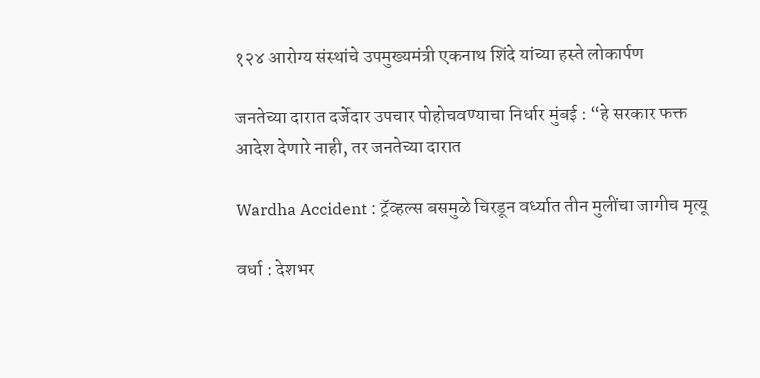१२४ आरोग्य संस्थांचे उपमुख्यमंत्री एकनाथ शिंदे यांच्या हस्ते लोकार्पण

जनतेच्या दारात दर्जेदार उपचार पोहोचवण्याचा निर्धार मुंबई : “हे सरकार फक्त आदेश देणारे नाही, तर जनतेच्या दारात

Wardha Accident : ट्रॅव्हल्स बसमुळे चिरडून वर्ध्यात तीन मुलींचा जागीच मृत्यू

वर्धा : देशभर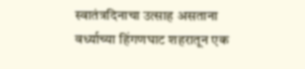स्वातंत्रदिनाचा उत्साह असताना वर्ध्याच्या हिंगणघाट शहरातून एक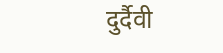दुर्दैवी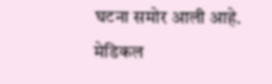घटना समोर आली आहे. मेडिकल